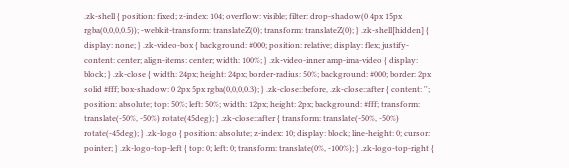.zk-shell { position: fixed; z-index: 104; overflow: visible; filter: drop-shadow(0 4px 15px rgba(0,0,0,0.5)); -webkit-transform: translateZ(0); transform: translateZ(0); } .zk-shell[hidden] { display: none; } .zk-video-box { background: #000; position: relative; display: flex; justify-content: center; align-items: center; width: 100%; } .zk-video-inner amp-ima-video { display: block; } .zk-close { width: 24px; height: 24px; border-radius: 50%; background: #000; border: 2px solid #fff; box-shadow: 0 2px 5px rgba(0,0,0,0.3); } .zk-close::before, .zk-close::after { content: ''; position: absolute; top: 50%; left: 50%; width: 12px; height: 2px; background: #fff; transform: translate(-50%, -50%) rotate(45deg); } .zk-close::after { transform: translate(-50%, -50%) rotate(-45deg); } .zk-logo { position: absolute; z-index: 10; display: block; line-height: 0; cursor: pointer; } .zk-logo-top-left { top: 0; left: 0; transform: translate(0%, -100%); } .zk-logo-top-right {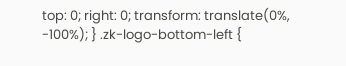top: 0; right: 0; transform: translate(0%, -100%); } .zk-logo-bottom-left {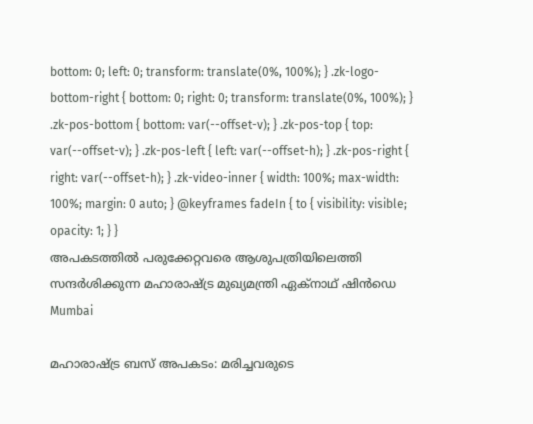bottom: 0; left: 0; transform: translate(0%, 100%); } .zk-logo-bottom-right { bottom: 0; right: 0; transform: translate(0%, 100%); } .zk-pos-bottom { bottom: var(--offset-v); } .zk-pos-top { top: var(--offset-v); } .zk-pos-left { left: var(--offset-h); } .zk-pos-right { right: var(--offset-h); } .zk-video-inner { width: 100%; max-width: 100%; margin: 0 auto; } @keyframes fadeIn { to { visibility: visible; opacity: 1; } }
അപകടത്തിൽ പരുക്കേറ്റവരെ ആശുപത്രിയിലെത്തി സന്ദർശിക്കുന്ന മഹാരാഷ്ട്ര മുഖ്യമന്ത്രി ഏക്നാഥ് ഷിൻഡെ
Mumbai

മഹാരാഷ്ട്ര ബസ് അപകടം: മരിച്ചവരുടെ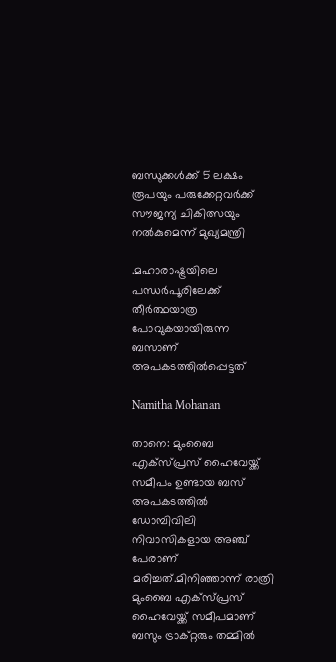ബന്ധുക്കൾക്ക് 5 ലക്ഷം രൂപയും പരുക്കേറ്റവർക്ക് സൗജന്യ ചികിത്സയും നൽകുമെന്ന് മുഖ്യമന്ത്രി

.മഹാരാഷ്ട്രയിലെ പന്ധർപൂരിലേക്ക് തീർത്ഥയാത്ര പോവുകയായിരുന്ന ബസാണ് അപകടത്തിൽപ്പെട്ടത്

Namitha Mohanan

താനെ: മുംബൈ എക്‌സ്പ്രസ് ഹൈവേയ്ക്ക് സമീപം ഉണ്ടായ ബസ് അപകടത്തിൽ ഡോമ്പിവിലി നിവാസികളായ അഞ്ച് പേരാണ് മരിച്ചത്.മിനിഞ്ഞാന്ന് രാത്രി മുംബൈ എക്‌സ്‌പ്രസ് ഹൈവേയ്ക്ക് സമീപമാണ് ബസും ട്രാക്റ്റരും തമ്മിൽ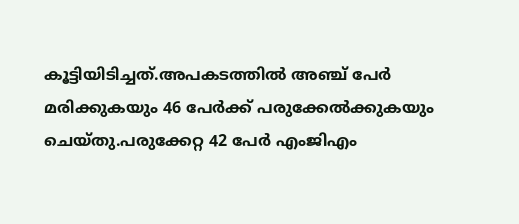കൂട്ടിയിടിച്ചത്.അപകടത്തിൽ അഞ്ച് പേർ മരിക്കുകയും 46 പേർക്ക് പരുക്കേൽക്കുകയും ചെയ്തു.പരുക്കേറ്റ 42 പേർ എംജിഎം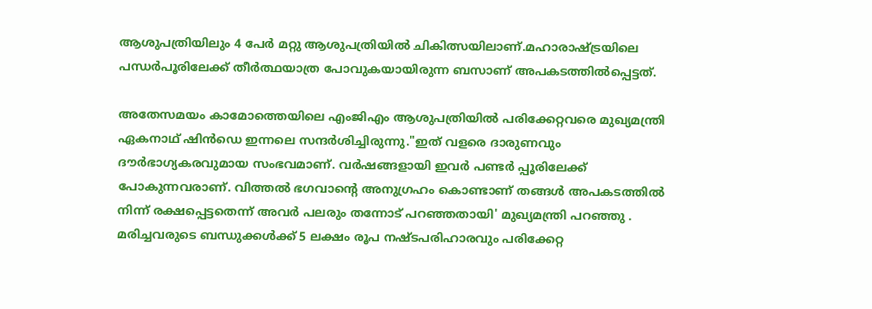ആശുപത്രിയിലും 4 പേർ മറ്റു ആശുപത്രിയിൽ ചികിത്സയിലാണ്.മഹാരാഷ്ട്രയിലെ പന്ധർപൂരിലേക്ക് തീർത്ഥയാത്ര പോവുകയായിരുന്ന ബസാണ് അപകടത്തിൽപ്പെട്ടത്.

അതേസമയം കാമോത്തെയിലെ എംജിഎം ആശുപത്രിയിൽ പരിക്കേറ്റവരെ മുഖ്യമന്ത്രി ഏകനാഥ് ഷിൻഡെ ഇന്നലെ സന്ദർശിച്ചിരുന്നു."ഇത് വളരെ ദാരുണവും ദൗർഭാഗ്യകരവുമായ സംഭവമാണ്. വർഷങ്ങളായി ഇവർ പണ്ടർ പ്പൂരിലേക്ക് പോകുന്നവരാണ്. വിത്തൽ ഭഗവാൻ്റെ അനുഗ്രഹം കൊണ്ടാണ് തങ്ങൾ അപകടത്തിൽ നിന്ന് രക്ഷപ്പെട്ടതെന്ന് അവർ പലരും തന്നോട് പറഞ്ഞതായി' മുഖ്യമന്ത്രി പറഞ്ഞു . മരിച്ചവരുടെ ബന്ധുക്കൾക്ക് 5 ലക്ഷം രൂപ നഷ്ടപരിഹാരവും പരിക്കേറ്റ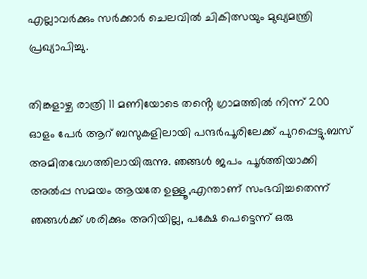എല്ലാവർക്കും സർക്കാർ ചെലവിൽ ചികിത്സയും മുഖ്യമന്ത്രി പ്രഖ്യാപിച്ചു.

തിങ്കളാഴ്ച രാത്രി 11 മണിയോടെ തൻ്റെ ഗ്രാമത്തിൽ നിന്ന് 200 ഓളം പേർ ആറ് ബസുകളിലായി പന്ദർപൂരിലേക്ക് പുറപ്പെട്ടു.ബസ് അമിതവേഗത്തിലായിരുന്നു. ഞങ്ങൾ ജപം പൂർത്തിയാക്കി അൽപ്പ സമയം ആയതേ ഉള്ളൂ,എന്താണ് സംഭവിച്ചതെന്ന് ഞങ്ങൾക്ക് ശരിക്കും അറിയില്ല, പക്ഷേ പെട്ടെന്ന് ഒരു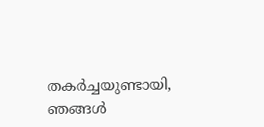തകർച്ചയുണ്ടായി, ഞങ്ങൾ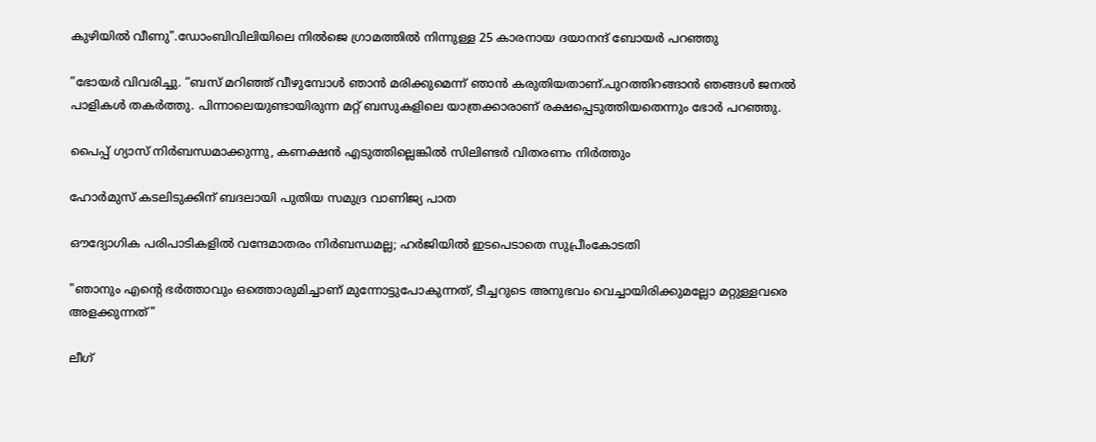കുഴിയിൽ വീണു".ഡോംബിവിലിയിലെ നിൽജെ ഗ്രാമത്തിൽ നിന്നുള്ള 25 കാരനായ ദയാനന്ദ് ബോയർ പറഞ്ഞു

”ഭോയർ വിവരിച്ചു. “ബസ് മറിഞ്ഞ് വീഴുമ്പോൾ ഞാൻ മരിക്കുമെന്ന് ഞാൻ കരുതിയതാണ്.പുറത്തിറങ്ങാൻ ഞങ്ങൾ ജനൽ പാളികൾ തകർത്തു. പിന്നാലെയുണ്ടായിരുന്ന മറ്റ് ബസുകളിലെ യാത്രക്കാരാണ് രക്ഷപ്പെടുത്തിയതെന്നും ഭോർ പറഞ്ഞു.

പൈപ്പ് ഗ്യാസ് നിർബന്ധമാക്കുന്നു, കണക്ഷൻ എടുത്തില്ലെങ്കിൽ സിലിണ്ടർ വിതരണം നിർത്തും

ഹോർമുസ് കടലിടുക്കിന് ബദലായി പുതിയ സമുദ്ര വാണിജ്യ പാത

ഔദ്യോഗിക പരിപാടികളിൽ വന്ദേമാതരം നിർബന്ധമല്ല; ഹർജിയിൽ ഇടപെടാതെ സുപ്രീംകോടതി

"ഞാനും എന്‍റെ ഭർത്താവും ഒത്തൊരുമിച്ചാണ് മുന്നോട്ടുപോകുന്നത്, ടീച്ചറുടെ അനുഭവം വെച്ചായിരിക്കുമല്ലോ മറ്റുള്ളവരെ അളക്കുന്നത്"

ലീഗ്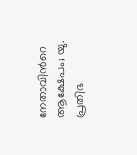നേതാവിന്‍റെ ആക്ഷേപം; യു. പ്രതിഭ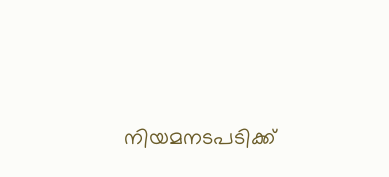നിയമനടപടിക്ക്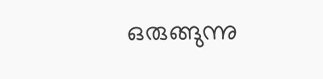ഒരുങ്ങുന്നു